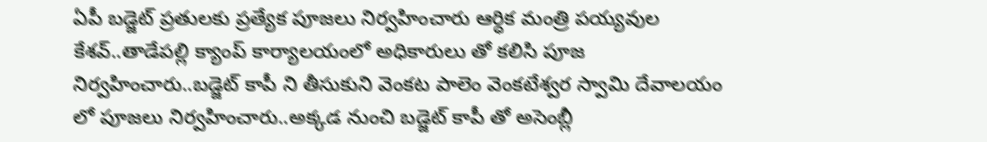ఏపీ బడ్జెట్ ప్రతులకు ప్రత్యేక పూజలు నిర్వహించారు ఆర్ధిక మంత్రి పయ్యవుల కేశవ్..తాడేపల్లి క్యాంప్ కార్యాలయంలో అధికారులు తో కలిసి పూజ నిర్వహించారు..బడ్జెట్ కాపీ ని తీసుకుని వెంకట పాలెం వెంకటేశ్వర స్వామి దేవాలయం లో పూజలు నిర్వహించారు..అక్కడ నుంచి బడ్జెట్ కాపీ తో అసెంబ్లీ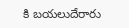కి బయలుదేరారు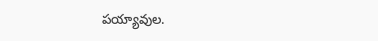పయ్యావుల.